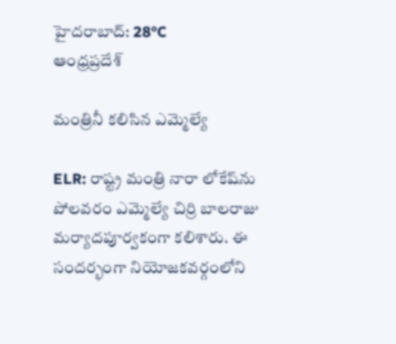హైదరాబాద్: 28°C
ఆంధ్రప్రదేశ్

మంత్రినీ కలిసిన ఎమ్మెల్యే

ELR: రాష్ట్ర మంత్రి నారా లోకేష్‌ను పోలవరం ఎమ్మెల్యే చిర్రి బాలరాజు మర్యాదపూర్వకంగా కలిశారు. ఈ సందర్భంగా నియోజకవర్గంలోని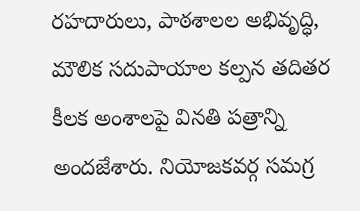రహదారులు, పాఠశాలల అభివృద్ధి, మౌలిక సదుపాయాల కల్పన తదితర కీలక అంశాలపై వినతి పత్రాన్ని అందజేశారు. నియోజకవర్గ సమగ్ర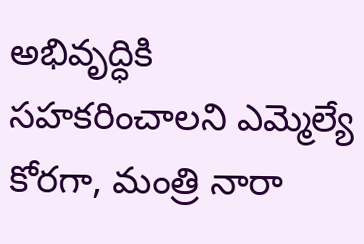అభివృద్ధికి సహకరించాలని ఎమ్మెల్యే కోరగా, మంత్రి నారా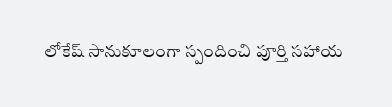లోకేష్ సానుకూలంగా స్పందించి పూర్తి సహాయ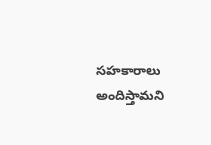సహకారాలు అందిస్తామని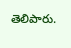తెలిపారు.